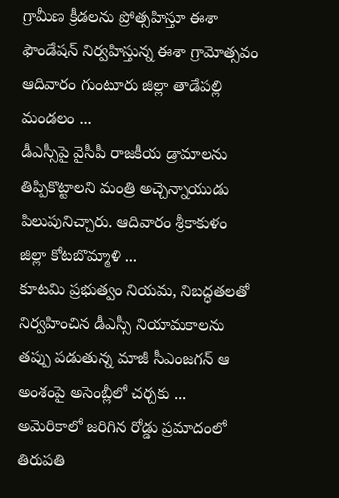గ్రామీణ క్రీడలను ప్రోత్సహిస్తూ ఈశా ఫౌండేషన్‌ నిర్వహిస్తున్న ఈశా గ్రామోత్సవం ఆదివారం గుంటూరు జిల్లా తాడేపల్లి మండలం ...
డీఎస్సీపై వైసీపీ రాజకీయ డ్రామాలను తిప్పికొట్టాలని మంత్రి అచ్చెన్నాయుడు పిలుపునిచ్చారు. ఆదివారం శ్రీకాకుళం జిల్లా కోటబొమ్మాళి ...
కూటమి ప్రభుత్వం నియమ, నిబద్ధతలతో నిర్వహించిన డీఎస్సీ నియామకాలను తప్పు పడుతున్న మాజీ సీఎంజగన్‌ ఆ అంశంపై అసెంబ్లీలో చర్చకు ...
అమెరికాలో జరిగిన రోడ్డు ప్రమాదంలో తిరుపతి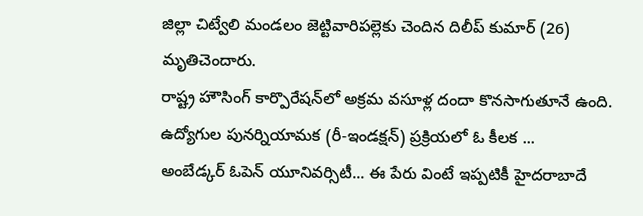జిల్లా చిట్వేలి మండలం జెట్టివారిపల్లెకు చెందిన దిలీప్ కుమార్‌ (26) మృతిచెందారు.
రాష్ట్ర హౌసింగ్‌ కార్పొరేషన్‌లో అక్రమ వసూళ్ల దందా కొనసాగుతూనే ఉంది. ఉద్యోగుల పునర్నియామక (రీ-ఇండక్షన్‌) ప్రక్రియలో ఓ కీలక ...
అంబేడ్కర్‌ ఓపెన్‌ యూనివర్సిటీ... ఈ పేరు వింటే ఇప్పటికీ హైదరాబాదే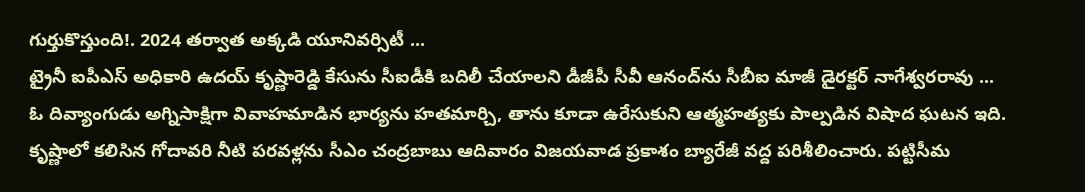గుర్తుకొస్తుంది!. 2024 తర్వాత అక్కడి యూనివర్సిటీ ...
ట్రైనీ ఐపీఎస్‌ అధికారి ఉదయ్‌ కృష్ణారెడ్డి కేసును సీఐడీకి బదిలీ చేయాలని డీజీపీ సీవీ ఆనంద్‌ను సీబీఐ మాజీ డైరక్టర్‌ నాగేశ్వరరావు ...
ఓ దివ్యాంగుడు అగ్నిసాక్షిగా వివాహమాడిన భార్యను హతమార్చి, తాను కూడా ఉరేసుకుని ఆత్మహత్యకు పాల్పడిన విషాద ఘటన ఇది.
కృష్ణాలో కలిసిన గోదావరి నీటి పరవళ్లను సీఎం చంద్రబాబు ఆదివారం విజయవాడ ప్రకాశం బ్యారేజీ వద్ద పరిశీలించారు. పట్టిసీమ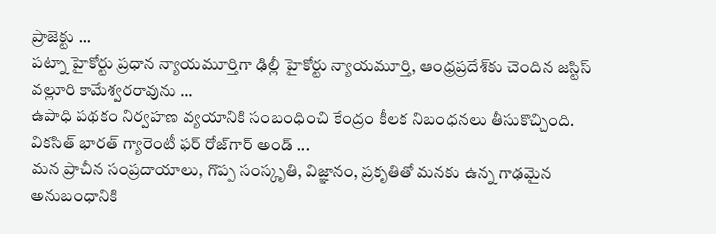ప్రాజెక్టు ...
పట్నా హైకోర్టు ప్రధాన న్యాయమూర్తిగా ఢిల్లీ హైకోర్టు న్యాయమూర్తి, ఆంధ్రప్రదేశ్‌కు చెందిన జస్టిస్‌ వల్లూరి కామేశ్వరరావును ...
ఉపాధి పథకం నిర్వహణ వ్యయానికి సంబంధించి కేంద్రం కీలక నిబంధనలు తీసుకొచ్చింది. వికసిత్‌ భారత్‌ గ్యారెంటీ ఫర్‌ రోజ్‌గార్‌ అండ్‌ ...
మన ప్రాచీన సంప్రదాయాలు, గొప్ప సంస్కృతి, విజ్ఞానం, ప్రకృతితో మనకు ఉన్న గాఢమైన అనుబంధానికి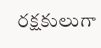రక్షకులుగా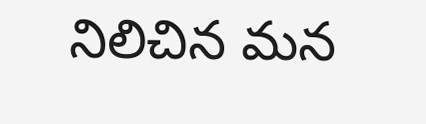నిలిచిన మన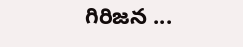గిరిజన ...